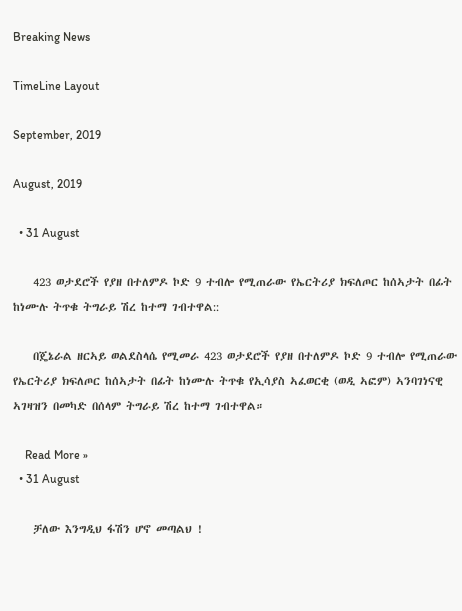Breaking News

TimeLine Layout

September, 2019

August, 2019

  • 31 August

    423 ወታደሮች የያዘ በተለምዶ ኮድ 9 ተብሎ የሚጠራው የኤርትሪያ ክፍለጦር ከሰኣታት በፊት ከነሙሉ ትጥቁ ትግራይ ሽረ ከተማ ገብተዋል::

    በጄኔራል ዘርኣይ ወልደስላሴ የሚመራ 423 ወታደሮች የያዘ በተለምዶ ኮድ 9 ተብሎ የሚጠራው የኤርትሪያ ክፍለጦር ከሰኣታት በፊት ከነሙሉ ትጥቁ የኢሳያስ ኣፈወርቂ (ወዲ ኣፎም) ኣንባገነናዊ ኣገዛዝን በመካድ በሰላም ትግራይ ሽረ ከተማ ገብተዋል።

    Read More »
  • 31 August

    ቻለው እንግዲህ ፋሽን ሆኖ መጣልህ !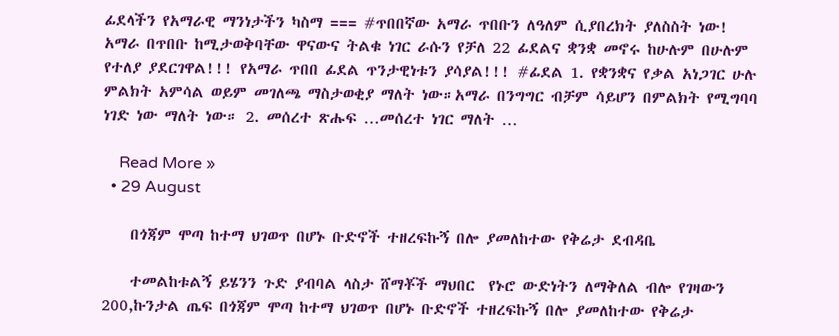ፊደላችን የአማራዊ ማንነታችን ካስማ === #ጥበበኛው አማራ ጥበቡን ለዓለም ሲያበረክት ያለስስት ነው! አማራ በጥበቡ ከሚታወቅባቸው ዋናውና ትልቁ ነገር ራሱን የቻለ 22 ፊደልና ቋንቋ መኖሩ ከሁሉም በሁሉም የተለያ ያደርገዋል!!! የአማራ ጥበበ ፊደል ጥንታዊነቱን ያሳያል!!! #ፊደል 1. የቋንቋና የቃል አነጋገር ሁሉ ምልክት አምሳል ወይም መገለጫ ማስታወቂያ ማለት ነው።አማራ በንግግር ብቻም ሳይሆን በምልክት የሚግባባ ነገድ ነው ማለት ነው። 2. መሰረተ ጽሑፍ …መሰረተ ነገር ማለት …

    Read More »
  • 29 August

    በጎጃም ሞጣ ከተማ ህገወጥ በሆኑ ቡድኖች ተዘረፍኩኝ በሎ ያመለከተው የቅሬታ ደብዳቤ

    ተመልከቱልኝ ይሄንን ጉድ ያብባል ላስታ ሸማቾች ማህበር  የኑሮ ውድነትን ለማቅለል ብሎ የገዛውን 200,ኩንታል ጤፍ በጎጃም ሞጣ ከተማ ህገወጥ በሆኑ ቡድኖች ተዘረፍኩኝ በሎ ያመለከተው የቅሬታ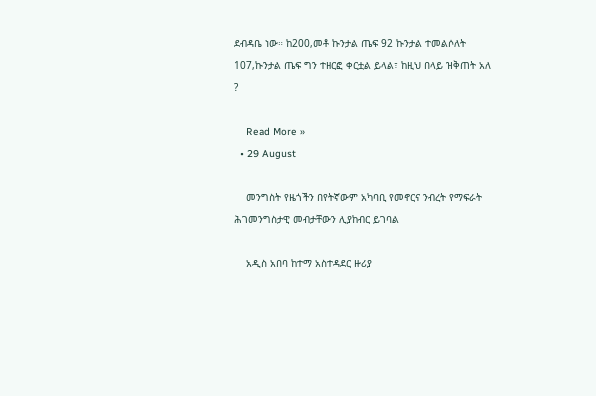ደብዳቤ ነው። ከ200,መቶ ኩንታል ጤፍ 92 ኩንታል ተመልሶለት 107,ኩንታል ጤፍ ግን ተዘርፎ ቀርቷል ይላል፣ ከዚህ በላይ ዝቅጠት አለ ?

    Read More »
  • 29 August

    መንግስት የዜጎችን በየትኛውም አካባቢ የመኖርና ንብረት የማፍራት ሕገመንግስታዊ መብታቸውን ሊያከብር ይገባል

    አዲስ አበባ ከተማ አስተዳደር ዙሪያ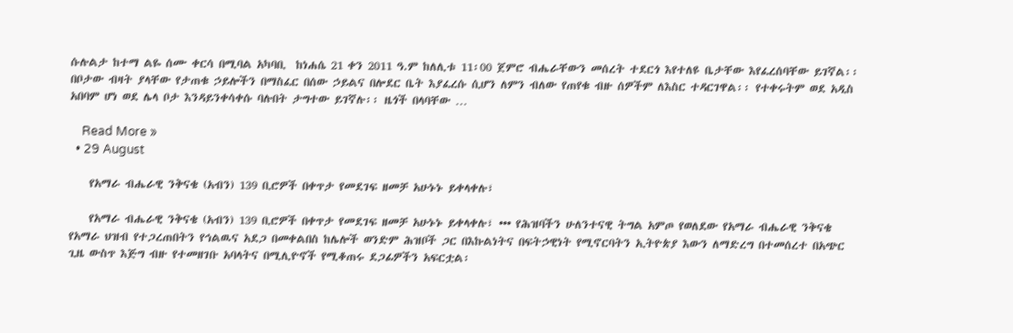ሱሉልታ ከተማ ልዬ ሰሙ ቀርሳ በሚባል አካባቢ  ከነሐሴ 21 ቀን 2011 ዓ.ም ከለሊቱ 11፡00 ጀምሮ ብሔራቸውን መሰረት ተደርጎ እየተለዩ ቤታቸው እየፈረሰባቸው ይገኛል፡፡ በቦታው ብዛት ያላቸው የታጠቁ ኃይሎችን በማስፈር በሰው ኃይልና በሎደር ቤት እያፈረሱ ሲሆን ለምን ብለው የጠየቁ ብዙ ሰዎችም ለእስር ተዳርገዋል፡፡ የተቀሩትም ወደ አዲስ አበባም ሆነ ወደ ሌላ ቦታ እንዳይንቀሳቀሱ ባሉበት ታግተው ይገኛሉ፡፡ ዜጎች በላባቸው …

    Read More »
  • 29 August

    የአማራ ብሔራዊ ንቅናቄ (አብን) 139 ቢሮዎች በቀጥታ የመደገፍ ዘመቻ አሁኑኑ ይቀላቀሉ፣

    የአማራ ብሔራዊ ንቅናቄ (አብን) 139 ቢሮዎች በቀጥታ የመደገፍ ዘመቻ አሁኑኑ ይቀላቀሉ፣ ••• የሕዝባችን ሁለንተናዊ ትግል አምጦ የወለደው የአማራ ብሔራዊ ንቅናቄ የአማራ ህዝብ የተጋረጠበትን የኅልዉና አደጋ በመቀልበስ ከሌሎች ወንድም ሕዝቦች ጋር በእኩልነትና በፍትኃዊነት የሚኖርባትን ኢትዮጵያ እውን ለማድረግ በተመሰረተ በአጭር ጊዜ ውስጥ እጅግ ብዙ የተመዘገቡ አባላትና በሚሊዮኖች የሚቆጠሩ ደጋፊዎችን አፍርቷል፡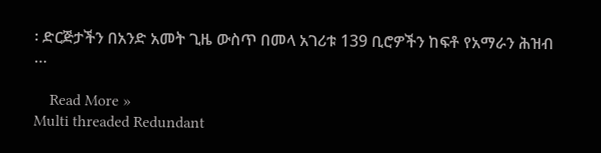፡ ድርጅታችን በአንድ አመት ጊዜ ውስጥ በመላ አገሪቱ 139 ቢሮዎችን ከፍቶ የአማራን ሕዝብ …

    Read More »
Multi threaded Redundant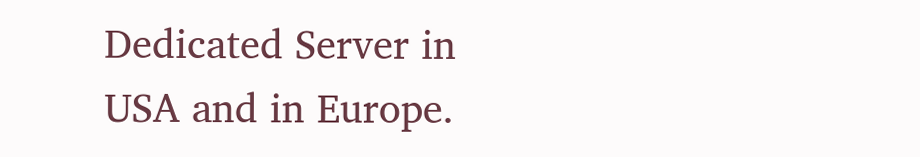Dedicated Server in USA and in Europe.